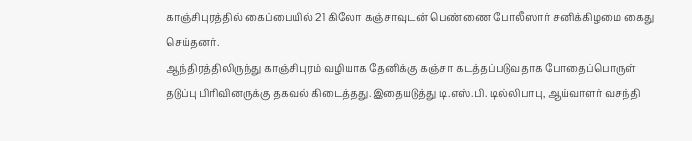காஞ்சிபுரத்தில் கைப்பையில் 21 கிலோ கஞ்சாவுடன் பெண்ணை போலீஸார் சனிக்கிழமை கைது செய்தனர்.
ஆந்திரத்திலிருந்து காஞ்சிபுரம் வழியாக தேனிக்கு கஞ்சா கடத்தப்படுவதாக போதைப்பொருள் தடுப்பு பிரிவினருக்கு தகவல் கிடைத்தது.இதையடுத்து டி.எஸ்.பி. டில்லிபாபு, ஆய்வாளர் வசந்தி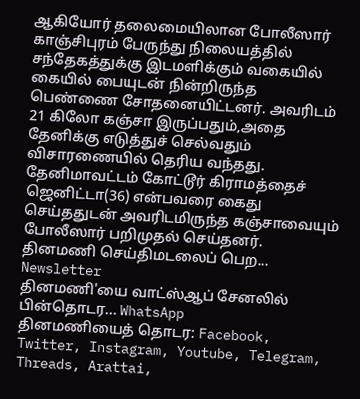ஆகியோர் தலைமையிலான போலீஸார் காஞ்சிபுரம் பேருந்து நிலையத்தில் சந்தேகத்துக்கு இடமளிக்கும் வகையில் கையில் பையுடன் நின்றிருந்த பெண்ணை சோதனையிட்டனர். அவரிடம் 21 கிலோ கஞ்சா இருப்பதும்,அதை தேனிக்கு எடுத்துச் செல்வதும் விசாரணையில் தெரிய வந்தது. தேனிமாவட்டம் கோட்டூர் கிராமத்தைச் ஜெனிட்டா(36) என்பவரை கைது செய்ததுடன் அவரிடமிருந்த கஞ்சாவையும் போலீஸார் பறிமுதல் செய்தனர்.
தினமணி செய்திமடலைப் பெற... Newsletter
தினமணி'யை வாட்ஸ்ஆப் சேனலில் பின்தொடர... WhatsApp
தினமணியைத் தொடர: Facebook, Twitter, Instagram, Youtube, Telegram, Threads, Arattai,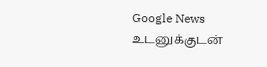Google News
உடனுக்குடன்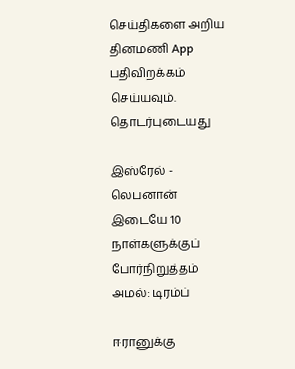செய்திகளை அறிய தினமணி App பதிவிறக்கம் செய்யவும்.
தொடர்புடையது

இஸ்ரேல் - லெபனான் இடையே 10 நாள்களுக்குப் போர்நிறுத்தம் அமல்: டிரம்ப்

ஈரானுக்கு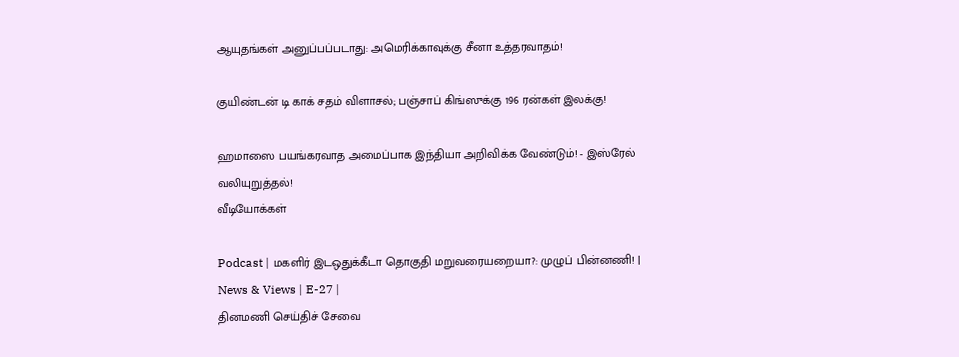ஆயுதங்கள் அனுப்பப்படாது: அமெரிக்காவுக்கு சீனா உத்தரவாதம்!

குயிண்டன் டி காக் சதம் விளாசல்; பஞ்சாப் கிங்ஸுக்கு 196 ரன்கள் இலக்கு!

ஹமாஸை பயங்கரவாத அமைப்பாக இந்தியா அறிவிக்க வேண்டும்! - இஸ்ரேல் வலியுறுத்தல்!
வீடியோக்கள்

Podcast | மகளிர் இடஒதுக்கீடா தொகுதி மறுவரையறையா?: முழுப் பின்னணி! | News & Views | E-27 |
தினமணி செய்திச் சேவை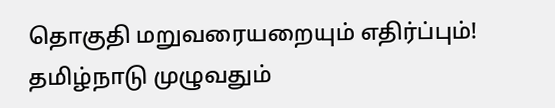தொகுதி மறுவரையறையும் எதிர்ப்பும்! தமிழ்நாடு முழுவதும்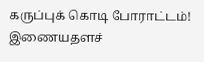கருப்புக் கொடி போராட்டம்!
இணையதளச்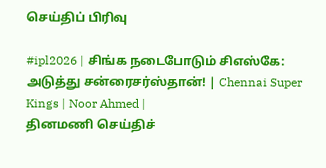செய்திப் பிரிவு

#ipl2026 | சிங்க நடைபோடும் சிஎஸ்கே: அடுத்து சன்ரைசர்ஸ்தான்! | Chennai Super Kings | Noor Ahmed |
தினமணி செய்திச்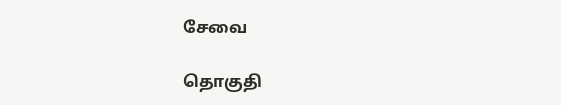சேவை

தொகுதி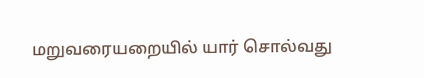மறுவரையறையில் யார் சொல்வது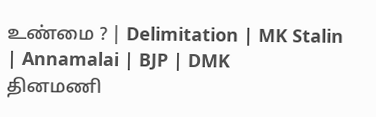உண்மை ? | Delimitation | MK Stalin | Annamalai | BJP | DMK
தினமணி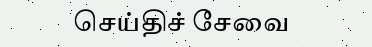செய்திச் சேவை